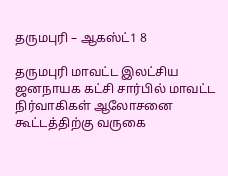தருமபுரி – ஆகஸ்ட்1 8

தருமபுரி மாவட்ட இலட்சிய ஜனநாயக கட்சி சார்பில் மாவட்ட நிர்வாகிகள் ஆலோசனை கூட்டத்திற்கு வருகை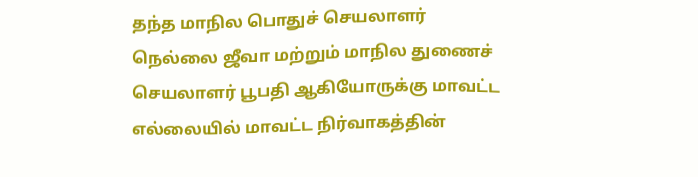தந்த மாநில பொதுச் செயலாளர் நெல்லை ஜீவா மற்றும் மாநில துணைச் செயலாளர் பூபதி ஆகியோருக்கு மாவட்ட எல்லையில் மாவட்ட நிர்வாகத்தின்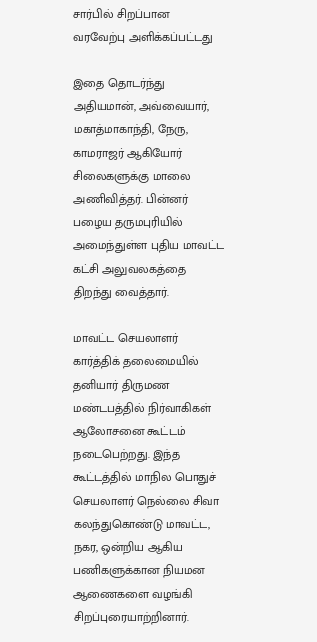சார்பில் சிறப்பான வரவேற்பு அளிக்கப்பட்டது

இதை தொடர்ந்து அதியமான், அவ்வையார், மகாத்மாகாந்தி, நேரு, காமராஜர் ஆகியோர் சிலைகளுக்கு மாலை அணிவித்தர். பின்னர் பழைய தருமபுரியில் அமைந்துள்ள புதிய மாவட்ட கட்சி அலுவலகத்தை திறந்து வைத்தார்.

மாவட்ட செயலாளர் கார்த்திக் தலைமையில் தனியார் திருமண மண்டபத்தில் நிர்வாகிகள் ஆலோசனை கூட்டம் நடைபெற்றது. இந்த கூட்டத்தில் மாநில பொதுச் செயலாளர் நெல்லை சிவா கலந்துகொண்டு மாவட்ட, நகர, ஒன்றிய ஆகிய பணிகளுக்கான நியமன ஆணைகளை வழங்கி சிறப்புரையாற்றினார்.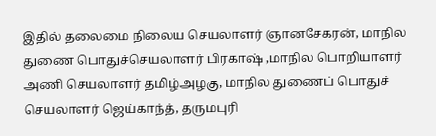இதில் தலைமை நிலைய செயலாளர் ஞானசேகரன், மாநில துணை பொதுச்செயலாளர் பிரகாஷ் ,மாநில பொறியாளர் அணி செயலாளர் தமிழ்அழகு, மாநில துணைப் பொதுச் செயலாளர் ஜெய்காந்த், தருமபுரி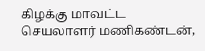கிழக்கு மாவட்ட செயலாளர் மணிகண்டன்,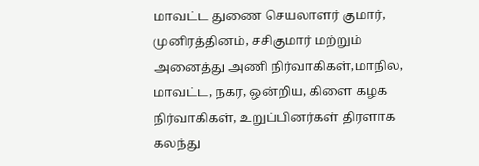மாவட்ட துணை செயலாளர் குமார், முனிரத்தினம், சசிகுமார் மற்றும் அனைத்து அணி நிர்வாகிகள்,மாநில, மாவட்ட, நகர, ஒன்றிய, கிளை கழக நிர்வாகிகள், உறுப்பினர்கள் திரளாக கலந்து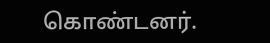கொண்டனர்.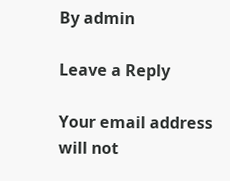By admin

Leave a Reply

Your email address will not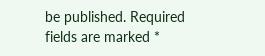be published. Required fields are marked *